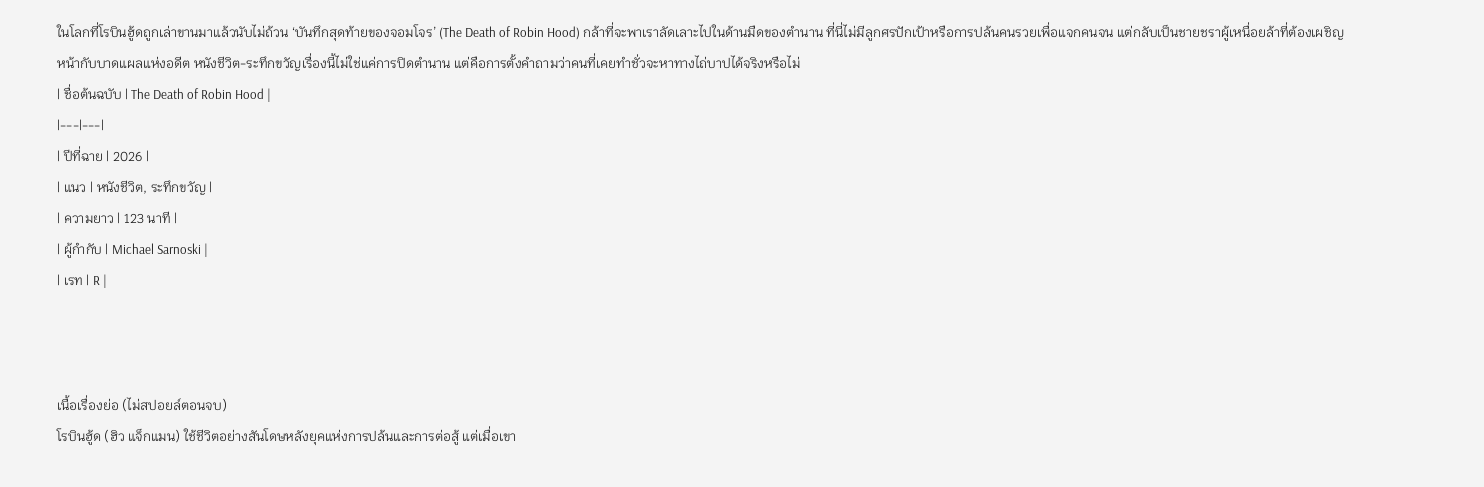ในโลกที่โรบินฮู้ดถูกเล่าขานมาแล้วนับไม่ถ้วน ‘บันทึกสุดท้ายของจอมโจร’ (The Death of Robin Hood) กล้าที่จะพาเราลัดเลาะไปในด้านมืดของตำนาน ที่นี่ไม่มีลูกศรปักเป้าหรือการปล้นคนรวยเพื่อแจกคนจน แต่กลับเป็นชายชราผู้เหนื่อยล้าที่ต้องเผชิญหน้ากับบาดแผลแห่งอดีต หนังชีวิต-ระทึกขวัญเรื่องนี้ไม่ใช่แค่การปิดตำนาน แต่คือการตั้งคำถามว่าคนที่เคยทำชั่วจะหาทางไถ่บาปได้จริงหรือไม่
| ชื่อต้นฉบับ | The Death of Robin Hood |
|---|---|
| ปีที่ฉาย | 2026 |
| แนว | หนังชีวิต, ระทึกขวัญ |
| ความยาว | 123 นาที |
| ผู้กำกับ | Michael Sarnoski |
| เรท | R |



เนื้อเรื่องย่อ (ไม่สปอยล์ตอนจบ)
โรบินฮู้ด (ฮิว แจ็กแมน) ใช้ชีวิตอย่างสันโดษหลังยุคแห่งการปล้นและการต่อสู้ แต่เมื่อเขา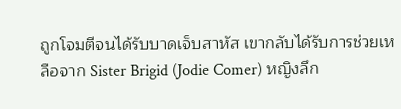ถูกโจมตีจนได้รับบาดเจ็บสาหัส เขากลับได้รับการช่วยเหลือจาก Sister Brigid (Jodie Comer) หญิงลึก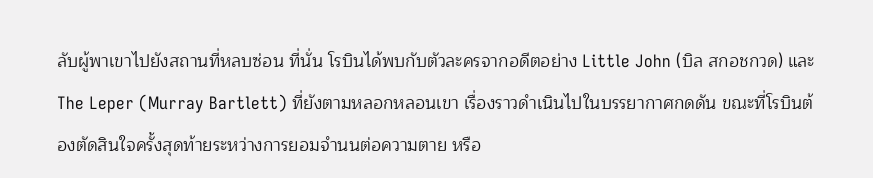ลับผู้พาเขาไปยังสถานที่หลบซ่อน ที่นั่น โรบินได้พบกับตัวละครจากอดีตอย่าง Little John (บิล สกอชกวด) และ The Leper (Murray Bartlett) ที่ยังตามหลอกหลอนเขา เรื่องราวดำเนินไปในบรรยากาศกดดัน ขณะที่โรบินต้องตัดสินใจครั้งสุดท้ายระหว่างการยอมจำนนต่อความตาย หรือ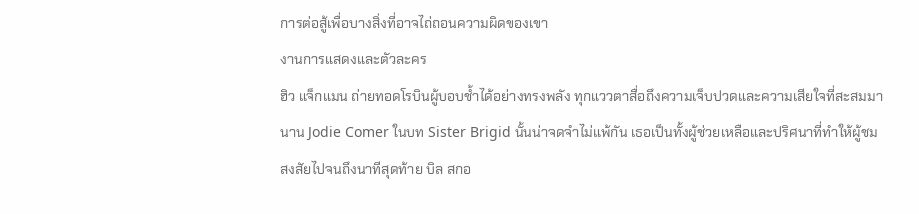การต่อสู้เพื่อบางสิ่งที่อาจไถ่ถอนความผิดของเขา
งานการแสดงและตัวละคร
ฮิว แจ็กแมน ถ่ายทอดโรบินผู้บอบช้ำได้อย่างทรงพลัง ทุกแววตาสื่อถึงความเจ็บปวดและความเสียใจที่สะสมมานาน Jodie Comer ในบท Sister Brigid นั้นน่าจดจำไม่แพ้กัน เธอเป็นทั้งผู้ช่วยเหลือและปริศนาที่ทำให้ผู้ชมสงสัยไปจนถึงนาทีสุดท้าย บิล สกอ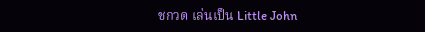ชกวด เล่นเป็น Little John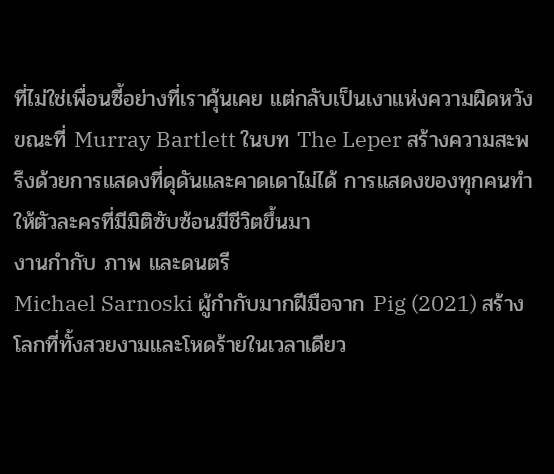ที่ไม่ใช่เพื่อนซี้อย่างที่เราคุ้นเคย แต่กลับเป็นเงาแห่งความผิดหวัง ขณะที่ Murray Bartlett ในบท The Leper สร้างความสะพรึงด้วยการแสดงที่ดุดันและคาดเดาไม่ได้ การแสดงของทุกคนทำให้ตัวละครที่มีมิติซับซ้อนมีชีวิตขึ้นมา
งานกำกับ ภาพ และดนตรี
Michael Sarnoski ผู้กำกับมากฝีมือจาก Pig (2021) สร้างโลกที่ทั้งสวยงามและโหดร้ายในเวลาเดียว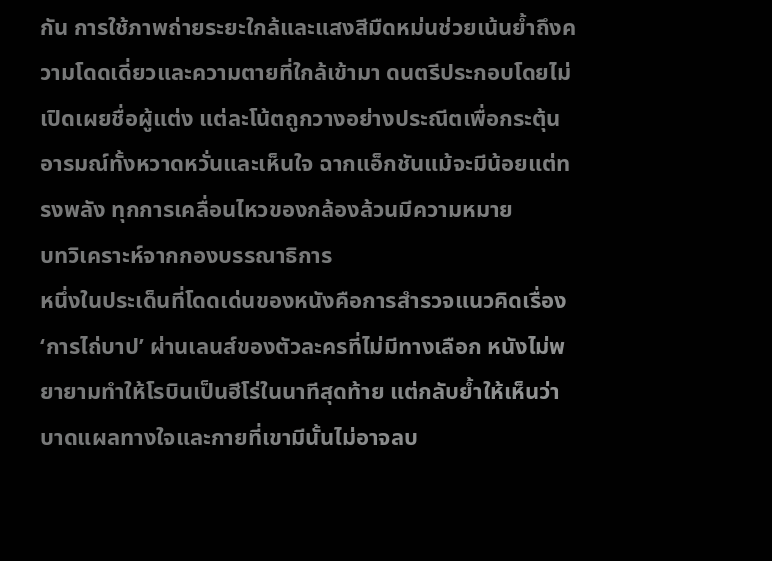กัน การใช้ภาพถ่ายระยะใกล้และแสงสีมืดหม่นช่วยเน้นย้ำถึงความโดดเดี่ยวและความตายที่ใกล้เข้ามา ดนตรีประกอบโดยไม่เปิดเผยชื่อผู้แต่ง แต่ละโน้ตถูกวางอย่างประณีตเพื่อกระตุ้นอารมณ์ทั้งหวาดหวั่นและเห็นใจ ฉากแอ็กชันแม้จะมีน้อยแต่ทรงพลัง ทุกการเคลื่อนไหวของกล้องล้วนมีความหมาย
บทวิเคราะห์จากกองบรรณาธิการ
หนึ่งในประเด็นที่โดดเด่นของหนังคือการสำรวจแนวคิดเรื่อง ‘การไถ่บาป’ ผ่านเลนส์ของตัวละครที่ไม่มีทางเลือก หนังไม่พยายามทำให้โรบินเป็นฮีโร่ในนาทีสุดท้าย แต่กลับย้ำให้เห็นว่าบาดแผลทางใจและกายที่เขามีนั้นไม่อาจลบ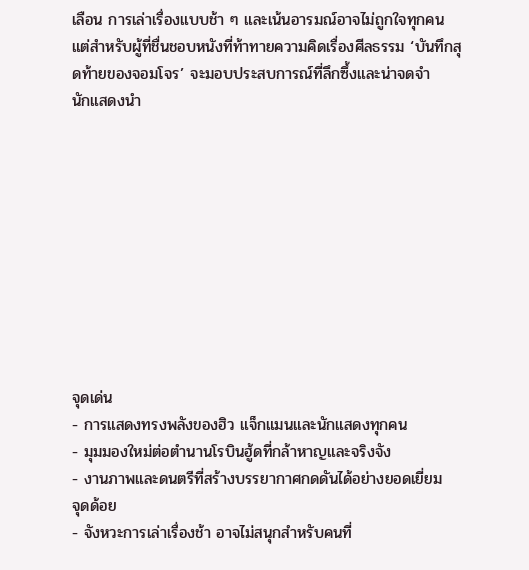เลือน การเล่าเรื่องแบบช้า ๆ และเน้นอารมณ์อาจไม่ถูกใจทุกคน แต่สำหรับผู้ที่ชื่นชอบหนังที่ท้าทายความคิดเรื่องศีลธรรม ‘บันทึกสุดท้ายของจอมโจร’ จะมอบประสบการณ์ที่ลึกซึ้งและน่าจดจำ
นักแสดงนำ










จุดเด่น
- การแสดงทรงพลังของฮิว แจ็กแมนและนักแสดงทุกคน
- มุมมองใหม่ต่อตำนานโรบินฮู้ดที่กล้าหาญและจริงจัง
- งานภาพและดนตรีที่สร้างบรรยากาศกดดันได้อย่างยอดเยี่ยม
จุดด้อย
- จังหวะการเล่าเรื่องช้า อาจไม่สนุกสำหรับคนที่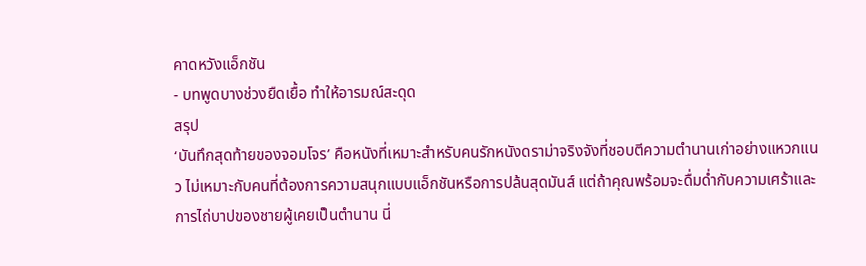คาดหวังแอ็กชัน
- บทพูดบางช่วงยืดเยื้อ ทำให้อารมณ์สะดุด
สรุป
‘บันทึกสุดท้ายของจอมโจร’ คือหนังที่เหมาะสำหรับคนรักหนังดราม่าจริงจังที่ชอบตีความตำนานเก่าอย่างแหวกแนว ไม่เหมาะกับคนที่ต้องการความสนุกแบบแอ็กชันหรือการปล้นสุดมันส์ แต่ถ้าคุณพร้อมจะดื่มด่ำกับความเศร้าและการไถ่บาปของชายผู้เคยเป็นตำนาน นี่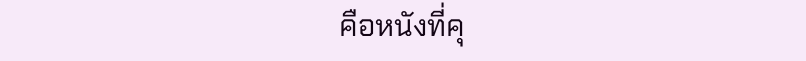คือหนังที่คุ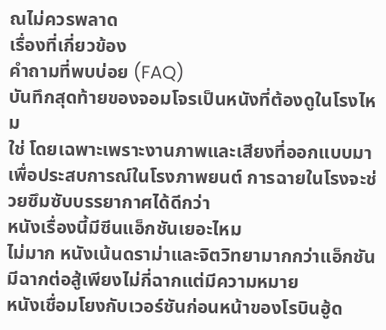ณไม่ควรพลาด
เรื่องที่เกี่ยวข้อง
คำถามที่พบบ่อย (FAQ)
บันทึกสุดท้ายของจอมโจรเป็นหนังที่ต้องดูในโรงไหม
ใช่ โดยเฉพาะเพราะงานภาพและเสียงที่ออกแบบมาเพื่อประสบการณ์ในโรงภาพยนต์ การฉายในโรงจะช่วยซึมซับบรรยากาศได้ดีกว่า
หนังเรื่องนี้มีซีนแอ็กชันเยอะไหม
ไม่มาก หนังเน้นดราม่าและจิตวิทยามากกว่าแอ็กชัน มีฉากต่อสู้เพียงไม่กี่ฉากแต่มีความหมาย
หนังเชื่อมโยงกับเวอร์ชันก่อนหน้าของโรบินฮู้ด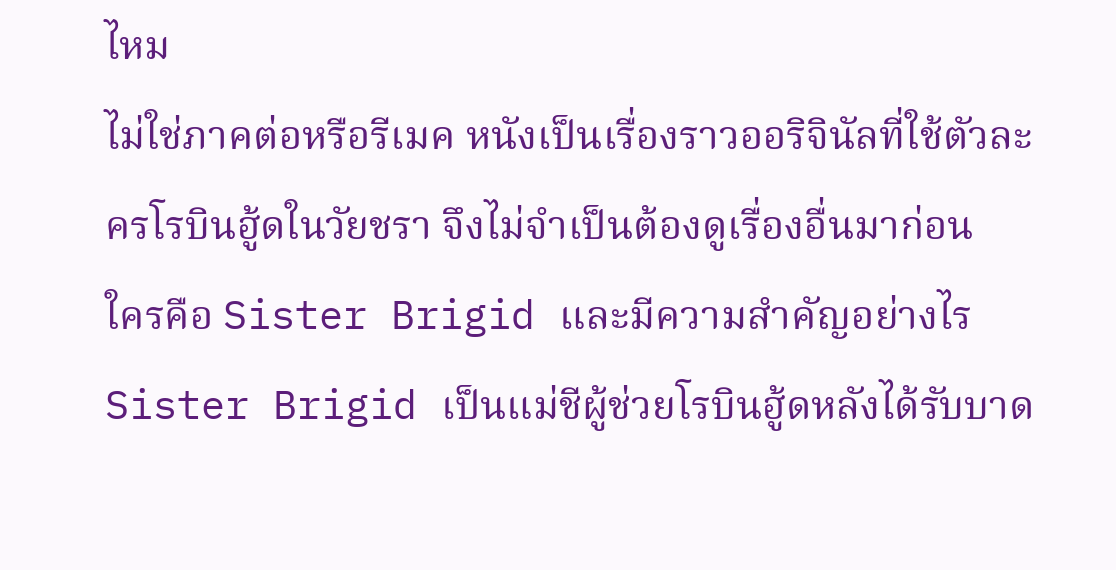ไหม
ไม่ใช่ภาคต่อหรือรีเมค หนังเป็นเรื่องราวออริจินัลที่ใช้ตัวละครโรบินฮู้ดในวัยชรา จึงไม่จำเป็นต้องดูเรื่องอื่นมาก่อน
ใครคือ Sister Brigid และมีความสำคัญอย่างไร
Sister Brigid เป็นแม่ชีผู้ช่วยโรบินฮู้ดหลังได้รับบาด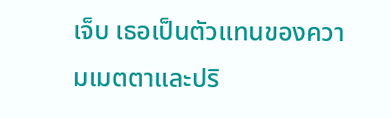เจ็บ เธอเป็นตัวแทนของความเมตตาและปริ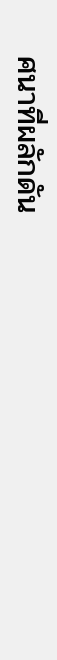ศนาที่ผลักดัน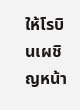ให้โรบินเผชิญหน้า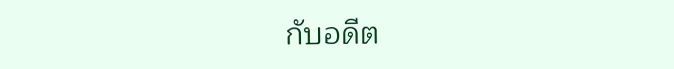กับอดีต